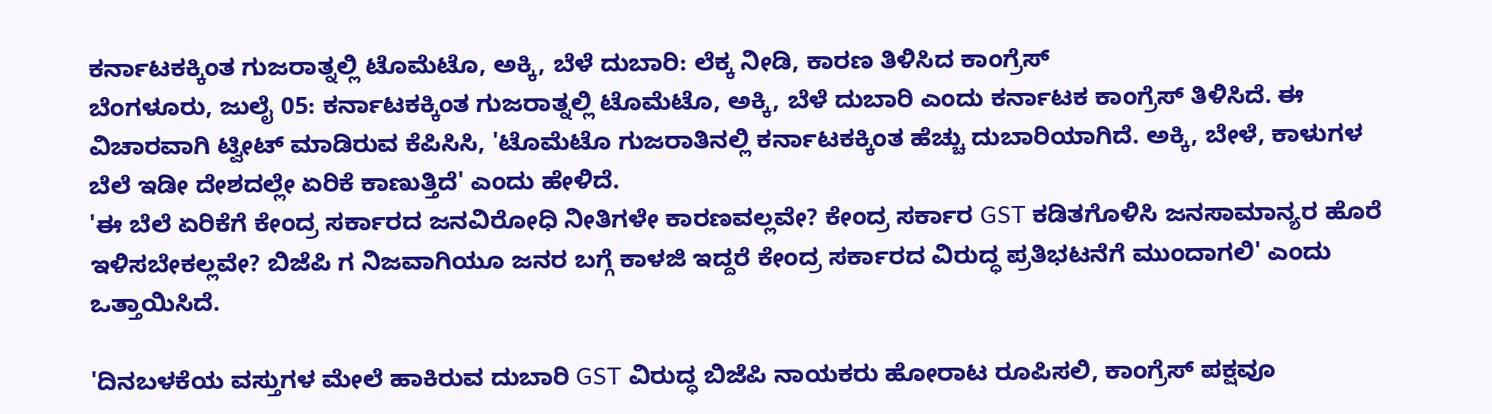ಕರ್ನಾಟಕಕ್ಕಿಂತ ಗುಜರಾತ್ನಲ್ಲಿ ಟೊಮೆಟೊ, ಅಕ್ಕಿ, ಬೆಳೆ ದುಬಾರಿ: ಲೆಕ್ಕ ನೀಡಿ, ಕಾರಣ ತಿಳಿಸಿದ ಕಾಂಗ್ರೆಸ್
ಬೆಂಗಳೂರು, ಜುಲೈ 05: ಕರ್ನಾಟಕಕ್ಕಿಂತ ಗುಜರಾತ್ನಲ್ಲಿ ಟೊಮೆಟೊ, ಅಕ್ಕಿ, ಬೆಳೆ ದುಬಾರಿ ಎಂದು ಕರ್ನಾಟಕ ಕಾಂಗ್ರೆಸ್ ತಿಳಿಸಿದೆ. ಈ ವಿಚಾರವಾಗಿ ಟ್ವೀಟ್ ಮಾಡಿರುವ ಕೆಪಿಸಿಸಿ, 'ಟೊಮೆಟೊ ಗುಜರಾತಿನಲ್ಲಿ ಕರ್ನಾಟಕಕ್ಕಿಂತ ಹೆಚ್ಚು ದುಬಾರಿಯಾಗಿದೆ. ಅಕ್ಕಿ, ಬೇಳೆ, ಕಾಳುಗಳ ಬೆಲೆ ಇಡೀ ದೇಶದಲ್ಲೇ ಏರಿಕೆ ಕಾಣುತ್ತಿದೆ' ಎಂದು ಹೇಳಿದೆ.
'ಈ ಬೆಲೆ ಏರಿಕೆಗೆ ಕೇಂದ್ರ ಸರ್ಕಾರದ ಜನವಿರೋಧಿ ನೀತಿಗಳೇ ಕಾರಣವಲ್ಲವೇ? ಕೇಂದ್ರ ಸರ್ಕಾರ GST ಕಡಿತಗೊಳಿಸಿ ಜನಸಾಮಾನ್ಯರ ಹೊರೆ ಇಳಿಸಬೇಕಲ್ಲವೇ? ಬಿಜೆಪಿ ಗ ನಿಜವಾಗಿಯೂ ಜನರ ಬಗ್ಗೆ ಕಾಳಜಿ ಇದ್ದರೆ ಕೇಂದ್ರ ಸರ್ಕಾರದ ವಿರುದ್ಧ ಪ್ರತಿಭಟನೆಗೆ ಮುಂದಾಗಲಿ' ಎಂದು ಒತ್ತಾಯಿಸಿದೆ.

'ದಿನಬಳಕೆಯ ವಸ್ತುಗಳ ಮೇಲೆ ಹಾಕಿರುವ ದುಬಾರಿ GST ವಿರುದ್ಧ ಬಿಜೆಪಿ ನಾಯಕರು ಹೋರಾಟ ರೂಪಿಸಲಿ, ಕಾಂಗ್ರೆಸ್ ಪಕ್ಷವೂ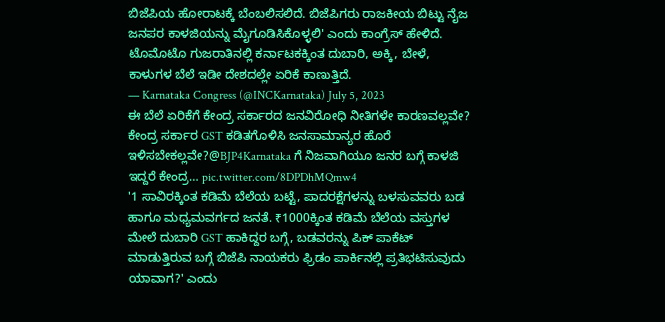ಬಿಜೆಪಿಯ ಹೋರಾಟಕ್ಕೆ ಬೆಂಬಲಿಸಲಿದೆ. ಬಿಜೆಪಿಗರು ರಾಜಕೀಯ ಬಿಟ್ಟು ನೈಜ ಜನಪರ ಕಾಳಜಿಯನ್ನು ಮೈಗೂಡಿಸಿಕೊಳ್ಳಲಿ' ಎಂದು ಕಾಂಗ್ರೆಸ್ ಹೇಳಿದೆ.
ಟೊಮೊಟೊ ಗುಜರಾತಿನಲ್ಲಿ ಕರ್ನಾಟಕಕ್ಕಿಂತ ದುಬಾರಿ, ಅಕ್ಕಿ, ಬೇಳೆ, ಕಾಳುಗಳ ಬೆಲೆ ಇಡೀ ದೇಶದಲ್ಲೇ ಏರಿಕೆ ಕಾಣುತ್ತಿದೆ.
— Karnataka Congress (@INCKarnataka) July 5, 2023
ಈ ಬೆಲೆ ಏರಿಕೆಗೆ ಕೇಂದ್ರ ಸರ್ಕಾರದ ಜನವಿರೋಧಿ ನೀತಿಗಳೇ ಕಾರಣವಲ್ಲವೇ?
ಕೇಂದ್ರ ಸರ್ಕಾರ GST ಕಡಿತಗೊಳಿಸಿ ಜನಸಾಮಾನ್ಯರ ಹೊರೆ ಇಳಿಸಬೇಕಲ್ಲವೇ?@BJP4Karnataka ಗೆ ನಿಜವಾಗಿಯೂ ಜನರ ಬಗ್ಗೆ ಕಾಳಜಿ ಇದ್ದರೆ ಕೇಂದ್ರ… pic.twitter.com/8DPDhMQmw4
'1 ಸಾವಿರಕ್ಕಿಂತ ಕಡಿಮೆ ಬೆಲೆಯ ಬಟ್ಟೆ, ಪಾದರಕ್ಷೆಗಳನ್ನು ಬಳಸುವವರು ಬಡ ಹಾಗೂ ಮಧ್ಯಮವರ್ಗದ ಜನತೆ. ₹1000ಕ್ಕಿಂತ ಕಡಿಮೆ ಬೆಲೆಯ ವಸ್ತುಗಳ ಮೇಲೆ ದುಬಾರಿ GST ಹಾಕಿದ್ದರ ಬಗ್ಗೆ, ಬಡವರನ್ನು ಪಿಕ್ ಪಾಕೆಟ್ ಮಾಡುತ್ತಿರುವ ಬಗ್ಗೆ ಬಿಜೆಪಿ ನಾಯಕರು ಫ್ರಿಡಂ ಪಾರ್ಕಿನಲ್ಲಿ ಪ್ರತಿಭಟಿಸುವುದು ಯಾವಾಗ?' ಎಂದು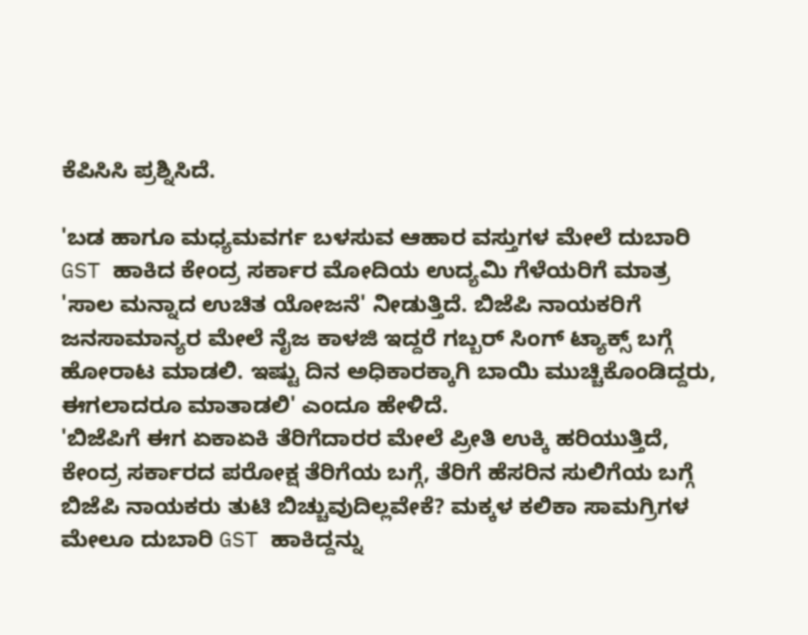ಕೆಪಿಸಿಸಿ ಪ್ರಶ್ನಿಸಿದೆ.

'ಬಡ ಹಾಗೂ ಮಧ್ಯಮವರ್ಗ ಬಳಸುವ ಆಹಾರ ವಸ್ತುಗಳ ಮೇಲೆ ದುಬಾರಿ GST ಹಾಕಿದ ಕೇಂದ್ರ ಸರ್ಕಾರ ಮೋದಿಯ ಉದ್ಯಮಿ ಗೆಳೆಯರಿಗೆ ಮಾತ್ರ 'ಸಾಲ ಮನ್ನಾದ ಉಚಿತ ಯೋಜನೆ' ನೀಡುತ್ತಿದೆ. ಬಿಜೆಪಿ ನಾಯಕರಿಗೆ ಜನಸಾಮಾನ್ಯರ ಮೇಲೆ ನೈಜ ಕಾಳಜಿ ಇದ್ದರೆ ಗಬ್ಬರ್ ಸಿಂಗ್ ಟ್ಯಾಕ್ಸ್ ಬಗ್ಗೆ ಹೋರಾಟ ಮಾಡಲಿ. ಇಷ್ಟು ದಿನ ಅಧಿಕಾರಕ್ಕಾಗಿ ಬಾಯಿ ಮುಚ್ಚಿಕೊಂಡಿದ್ದರು, ಈಗಲಾದರೂ ಮಾತಾಡಲಿ' ಎಂದೂ ಹೇಳಿದೆ.
'ಬಿಜೆಪಿಗೆ ಈಗ ಏಕಾಏಕಿ ತೆರಿಗೆದಾರರ ಮೇಲೆ ಪ್ರೀತಿ ಉಕ್ಕಿ ಹರಿಯುತ್ತಿದೆ, ಕೇಂದ್ರ ಸರ್ಕಾರದ ಪರೋಕ್ಷ ತೆರಿಗೆಯ ಬಗ್ಗೆ, ತೆರಿಗೆ ಹೆಸರಿನ ಸುಲಿಗೆಯ ಬಗ್ಗೆ ಬಿಜೆಪಿ ನಾಯಕರು ತುಟಿ ಬಿಚ್ಚುವುದಿಲ್ಲವೇಕೆ? ಮಕ್ಕಳ ಕಲಿಕಾ ಸಾಮಗ್ರಿಗಳ ಮೇಲೂ ದುಬಾರಿ GST ಹಾಕಿದ್ದನ್ನು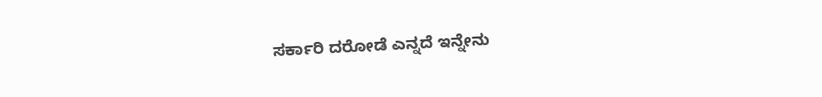ಸರ್ಕಾರಿ ದರೋಡೆ ಎನ್ನದೆ ಇನ್ನೇನು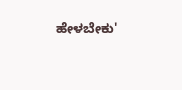ಹೇಳಬೇಕು'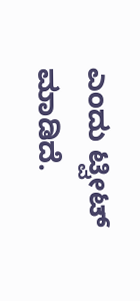ಎಂದು ಟ್ವೀಟ್ ಮಾಡಿದೆ.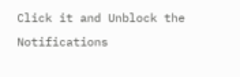Click it and Unblock the Notifications